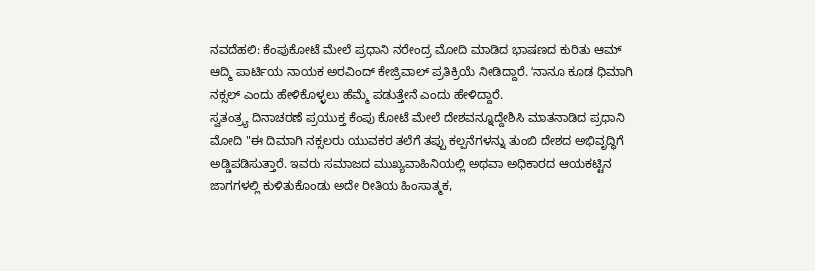ನವದೆಹಲಿ: ಕೆಂಪುಕೋಟೆ ಮೇಲೆ ಪ್ರಧಾನಿ ನರೇಂದ್ರ ಮೋದಿ ಮಾಡಿದ ಭಾಷಣದ ಕುರಿತು ಆಮ್ ಆದ್ಮಿ ಪಾರ್ಟಿಯ ನಾಯಕ ಅರವಿಂದ್ ಕೇಜ್ರಿವಾಲ್ ಪ್ರತಿಕ್ರಿಯೆ ನೀಡಿದ್ದಾರೆ. ʻನಾನೂ ಕೂಡ ಧಿಮಾಗಿ ನಕ್ಸಲ್ ಎಂದು ಹೇಳಿಕೊಳ್ಳಲು ಹೆಮ್ಮೆ ಪಡುತ್ತೇನೆ ಎಂದು ಹೇಳಿದ್ದಾರೆ.
ಸ್ವತಂತ್ರ್ಯ ದಿನಾಚರಣೆ ಪ್ರಯುಕ್ತ ಕೆಂಪು ಕೋಟೆ ಮೇಲೆ ದೇಶವನ್ನೂದ್ದೇಶಿಸಿ ಮಾತನಾಡಿದ ಪ್ರಧಾನಿ ಮೋದಿ "ಈ ದಿಮಾಗಿ ನಕ್ಸಲರು ಯುವಕರ ತಲೆಗೆ ತಪ್ಪು ಕಲ್ಪನೆಗಳನ್ನು ತುಂಬಿ ದೇಶದ ಅಭಿವೃದ್ಧಿಗೆ ಅಡ್ಡಿಪಡಿಸುತ್ತಾರೆ. ಇವರು ಸಮಾಜದ ಮುಖ್ಯವಾಹಿನಿಯಲ್ಲಿ ಅಥವಾ ಅಧಿಕಾರದ ಆಯಕಟ್ಟಿನ ಜಾಗಗಳಲ್ಲಿ ಕುಳಿತುಕೊಂಡು ಅದೇ ರೀತಿಯ ಹಿಂಸಾತ್ಮಕ,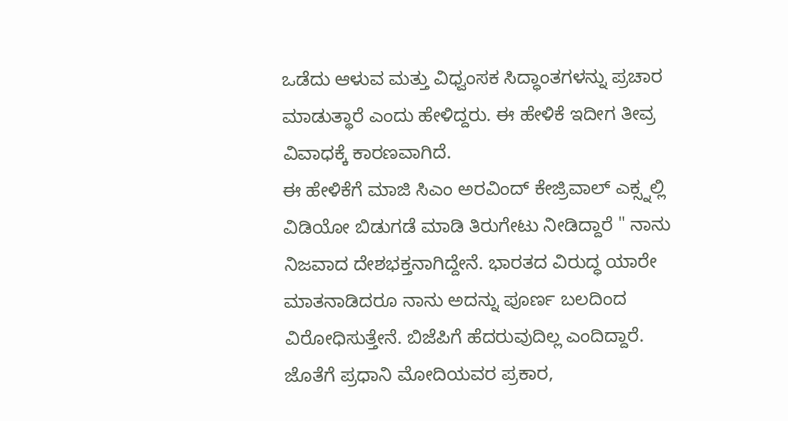ಒಡೆದು ಆಳುವ ಮತ್ತು ವಿಧ್ವಂಸಕ ಸಿದ್ಧಾಂತಗಳನ್ನು ಪ್ರಚಾರ ಮಾಡುತ್ಥಾರೆ ಎಂದು ಹೇಳಿದ್ದರು. ಈ ಹೇಳಿಕೆ ಇದೀಗ ತೀವ್ರ ವಿವಾಧಕ್ಕೆ ಕಾರಣವಾಗಿದೆ.
ಈ ಹೇಳಿಕೆಗೆ ಮಾಜಿ ಸಿಎಂ ಅರವಿಂದ್ ಕೇಜ್ರಿವಾಲ್ ಎಕ್ಸ್ನಲ್ಲಿ ವಿಡಿಯೋ ಬಿಡುಗಡೆ ಮಾಡಿ ತಿರುಗೇಟು ನೀಡಿದ್ದಾರೆ " ನಾನು ನಿಜವಾದ ದೇಶಭಕ್ತನಾಗಿದ್ದೇನೆ. ಭಾರತದ ವಿರುದ್ಧ ಯಾರೇ ಮಾತನಾಡಿದರೂ ನಾನು ಅದನ್ನು ಪೂರ್ಣ ಬಲದಿಂದ ವಿರೋಧಿಸುತ್ತೇನೆ. ಬಿಜೆಪಿಗೆ ಹೆದರುವುದಿಲ್ಲ ಎಂದಿದ್ದಾರೆ. ಜೊತೆಗೆ ಪ್ರಧಾನಿ ಮೋದಿಯವರ ಪ್ರಕಾರ,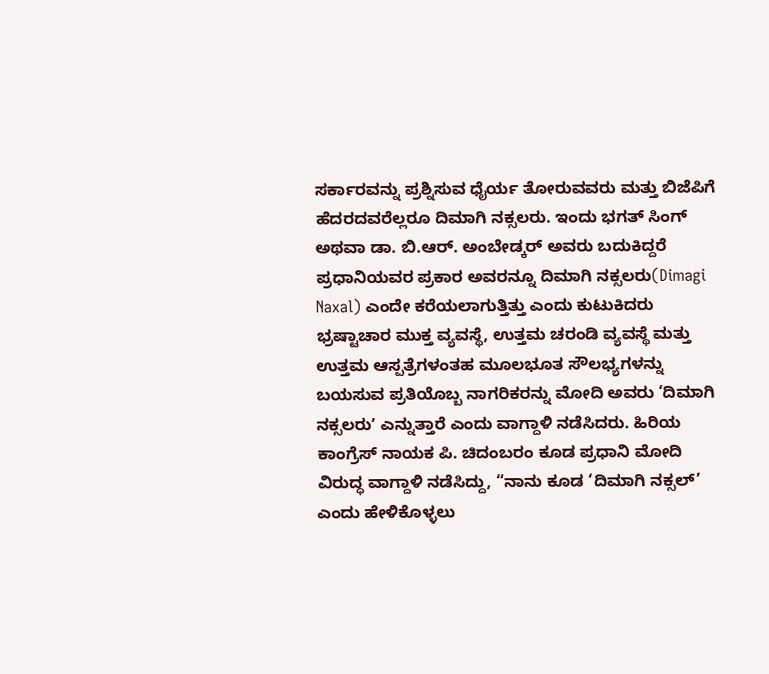ಸರ್ಕಾರವನ್ನು ಪ್ರಶ್ನಿಸುವ ಧೈರ್ಯ ತೋರುವವರು ಮತ್ತು ಬಿಜೆಪಿಗೆ ಹೆದರದವರೆಲ್ಲರೂ ದಿಮಾಗಿ ನಕ್ಸಲರು. ಇಂದು ಭಗತ್ ಸಿಂಗ್ ಅಥವಾ ಡಾ. ಬಿ.ಆರ್. ಅಂಬೇಡ್ಕರ್ ಅವರು ಬದುಕಿದ್ದರೆ ಪ್ರಧಾನಿಯವರ ಪ್ರಕಾರ ಅವರನ್ನೂ ದಿಮಾಗಿ ನಕ್ಸಲರು(Dimagi Naxal) ಎಂದೇ ಕರೆಯಲಾಗುತ್ತಿತ್ತು ಎಂದು ಕುಟುಕಿದರು
ಭ್ರಷ್ಟಾಚಾರ ಮುಕ್ತ ವ್ಯವಸ್ಥೆ, ಉತ್ತಮ ಚರಂಡಿ ವ್ಯವಸ್ಥೆ ಮತ್ತು ಉತ್ತಮ ಆಸ್ಪತ್ರೆಗಳಂತಹ ಮೂಲಭೂತ ಸೌಲಭ್ಯಗಳನ್ನು ಬಯಸುವ ಪ್ರತಿಯೊಬ್ಬ ನಾಗರಿಕರನ್ನು ಮೋದಿ ಅವರು ‘ದಿಮಾಗಿ ನಕ್ಸಲರುʼ ಎನ್ನುತ್ತಾರೆ ಎಂದು ವಾಗ್ದಾಳಿ ನಡೆಸಿದರು. ಹಿರಿಯ ಕಾಂಗ್ರೆಸ್ ನಾಯಕ ಪಿ. ಚಿದಂಬರಂ ಕೂಡ ಪ್ರಧಾನಿ ಮೋದಿ ವಿರುದ್ಧ ವಾಗ್ದಾಳಿ ನಡೆಸಿದ್ದು, “ನಾನು ಕೂಡ ‘ದಿಮಾಗಿ ನಕ್ಸಲ್’ ಎಂದು ಹೇಳಿಕೊಳ್ಳಲು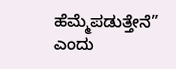ಹೆಮ್ಮೆಪಡುತ್ತೇನೆ” ಎಂದು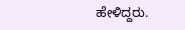ಹೇಳಿದ್ದರು.